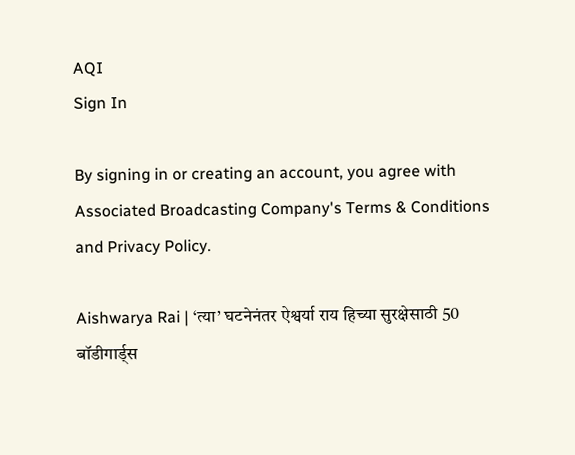AQI
Sign In

By signing in or creating an account, you agree with Associated Broadcasting Company's Terms & Conditions and Privacy Policy.

Aishwarya Rai | ‘त्या’ घटनेनंतर ऐश्वर्या राय हिच्या सुरक्षेसाठी 50 बॉडीगार्ड्स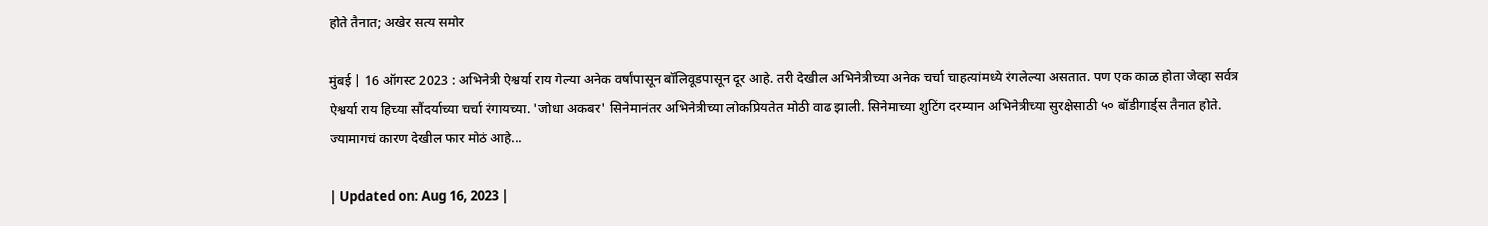होते तैनात; अखेर सत्य समोर

मुंबई | 16 ऑगस्ट 2023 : अभिनेत्री ऐश्वर्या राय गेल्या अनेक वर्षांपासून बॉलिवूडपासून दूर आहे. तरी देखील अभिनेत्रीच्या अनेक चर्चा चाहत्यांमध्ये रंगलेल्या असतात. पण एक काळ होता जेव्हा सर्वत्र ऐश्वर्या राय हिच्या सौंदर्याच्या चर्चा रंगायच्या. 'जोधा अकबर' सिनेमानंतर अभिनेत्रीच्या लोकप्रियतेत मोठी वाढ झाली. सिनेमाच्या शुटिंग दरम्यान अभिनेत्रीच्या सुरक्षेसाठी ५० बॉडीगार्ड्स तैनात होते. ज्यामागचं कारण देखील फार मोठं आहे...

| Updated on: Aug 16, 2023 |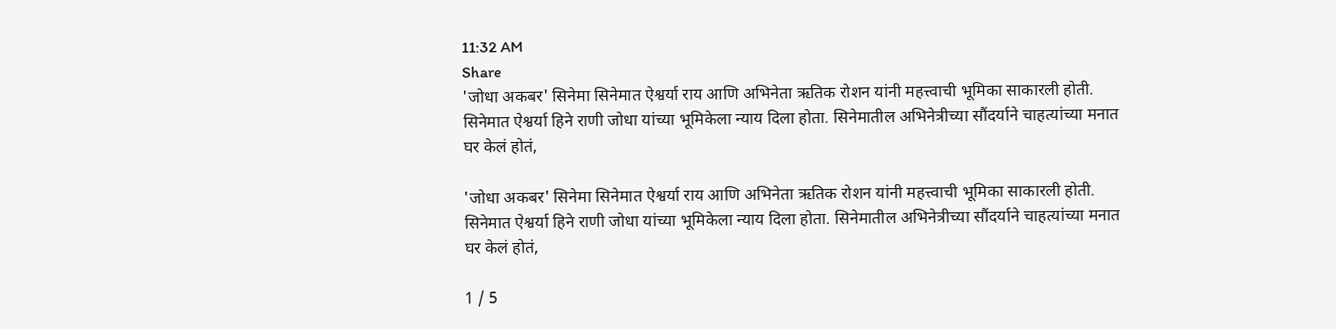11:32 AM
Share
'जोधा अकबर' सिनेमा सिनेमात ऐश्वर्या राय आणि अभिनेता ऋतिक रोशन यांनी महत्त्वाची भूमिका साकारली होती. सिनेमात ऐश्वर्या हिने राणी जोधा यांच्या भूमिकेला न्याय दिला होता. सिनेमातील अभिनेत्रीच्या सौंदर्याने चाहत्यांच्या मनात घर केलं होतं,

'जोधा अकबर' सिनेमा सिनेमात ऐश्वर्या राय आणि अभिनेता ऋतिक रोशन यांनी महत्त्वाची भूमिका साकारली होती. सिनेमात ऐश्वर्या हिने राणी जोधा यांच्या भूमिकेला न्याय दिला होता. सिनेमातील अभिनेत्रीच्या सौंदर्याने चाहत्यांच्या मनात घर केलं होतं,

1 / 5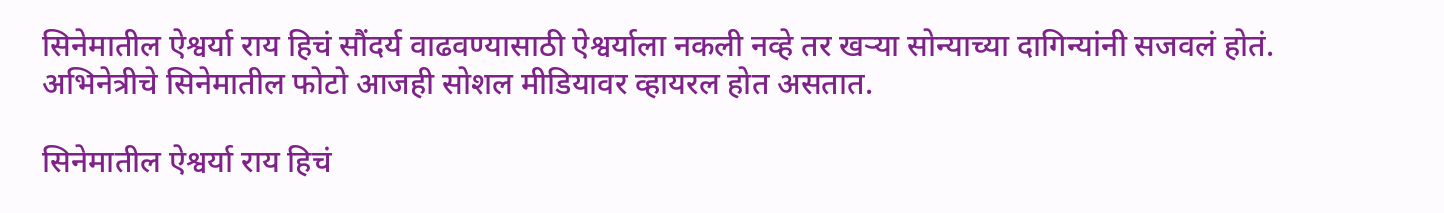सिनेमातील ऐश्वर्या राय हिचं सौंदर्य वाढवण्यासाठी ऐश्वर्याला नकली नव्हे तर खऱ्या सोन्याच्या दागिन्यांनी सजवलं होतं. अभिनेत्रीचे सिनेमातील फोटो आजही सोशल मीडियावर व्हायरल होत असतात.

सिनेमातील ऐश्वर्या राय हिचं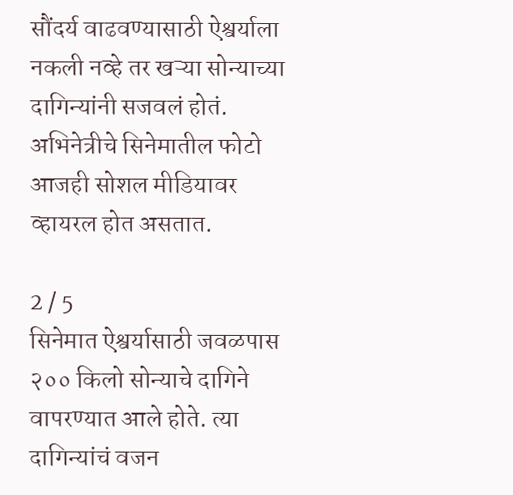सौंदर्य वाढवण्यासाठी ऐश्वर्याला नकली नव्हे तर खऱ्या सोन्याच्या दागिन्यांनी सजवलं होतं. अभिनेत्रीचे सिनेमातील फोटो आजही सोशल मीडियावर व्हायरल होत असतात.

2 / 5
सिनेमात ऐश्वर्यासाठी जवळपास २०० किलो सोन्याचे दागिने वापरण्यात आले होते. त्या दागिन्यांचं वजन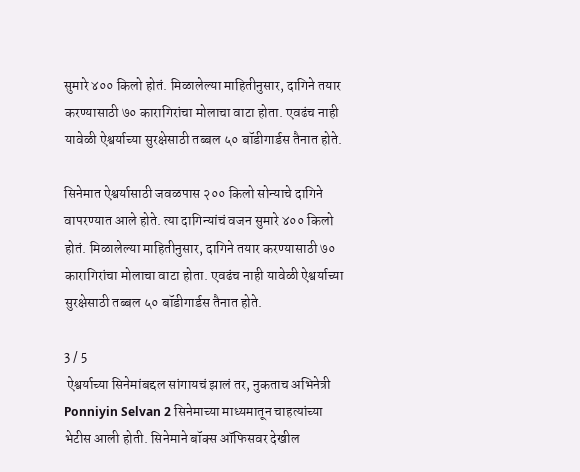सुमारे ४०० किलो होतं. मिळालेल्या माहितीनुसार, दागिने तयार करण्यासाठी ७० कारागिरांचा मोलाचा वाटा होता. एवढंच नाही यावेळी ऐश्वर्याच्या सुरक्षेसाठी तब्बल ५० बॉडीगार्डस तैनात होते.

सिनेमात ऐश्वर्यासाठी जवळपास २०० किलो सोन्याचे दागिने वापरण्यात आले होते. त्या दागिन्यांचं वजन सुमारे ४०० किलो होतं. मिळालेल्या माहितीनुसार, दागिने तयार करण्यासाठी ७० कारागिरांचा मोलाचा वाटा होता. एवढंच नाही यावेळी ऐश्वर्याच्या सुरक्षेसाठी तब्बल ५० बॉडीगार्डस तैनात होते.

3 / 5
 ऐश्वर्याच्या सिनेमांबद्दल सांगायचं झालं तर, नुकताच अभिनेत्री Ponniyin Selvan 2 सिनेमाच्या माध्यमातून चाहत्यांच्या भेटीस आली होती. सिनेमाने बॉक्स ऑफिसवर देखील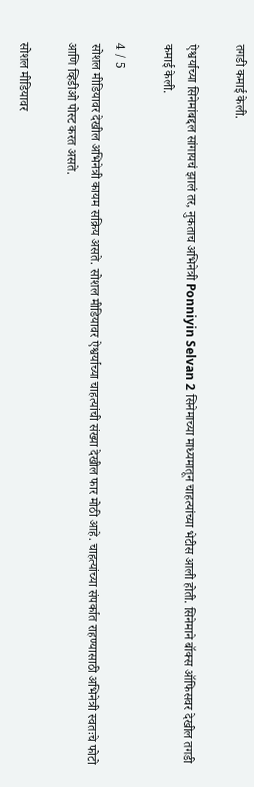तगडी कमाई केली.

ऐश्वर्याच्या सिनेमांबद्दल सांगायचं झालं तर, नुकताच अभिनेत्री Ponniyin Selvan 2 सिनेमाच्या माध्यमातून चाहत्यांच्या भेटीस आली होती. सिनेमाने बॉक्स ऑफिसवर देखील तगडी कमाई केली.

4 / 5
सोशल मीडियावर देखील अभिनेत्री कायम सक्रिय असते. सोशल मीडियावर ऐश्वर्याच्या चाहत्यांची संख्या देखील फार मोठी आहे. चाहत्यांच्या संपर्कात राहण्यासाठी अभिनेत्री स्वतःचे फोटो आणि व्हिडीओ पोस्ट करत असते.

सोशल मीडियावर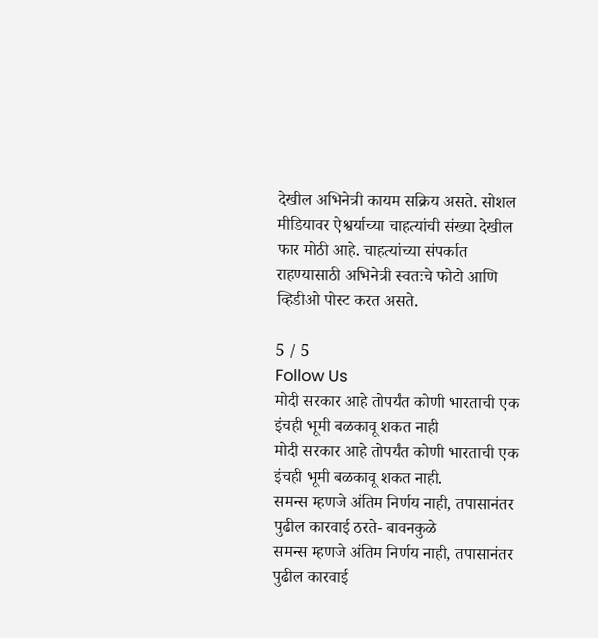देखील अभिनेत्री कायम सक्रिय असते. सोशल मीडियावर ऐश्वर्याच्या चाहत्यांची संख्या देखील फार मोठी आहे. चाहत्यांच्या संपर्कात राहण्यासाठी अभिनेत्री स्वतःचे फोटो आणि व्हिडीओ पोस्ट करत असते.

5 / 5
Follow Us
मोदी सरकार आहे तोपर्यंत कोणी भारताची एक इंचही भूमी बळकावू शकत नाही
मोदी सरकार आहे तोपर्यंत कोणी भारताची एक इंचही भूमी बळकावू शकत नाही.
समन्स म्हणजे अंतिम निर्णय नाही, तपासानंतर पुढील कारवाई ठरते- बावनकुळे
समन्स म्हणजे अंतिम निर्णय नाही, तपासानंतर पुढील कारवाई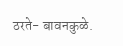ठरते- बावनकुळे.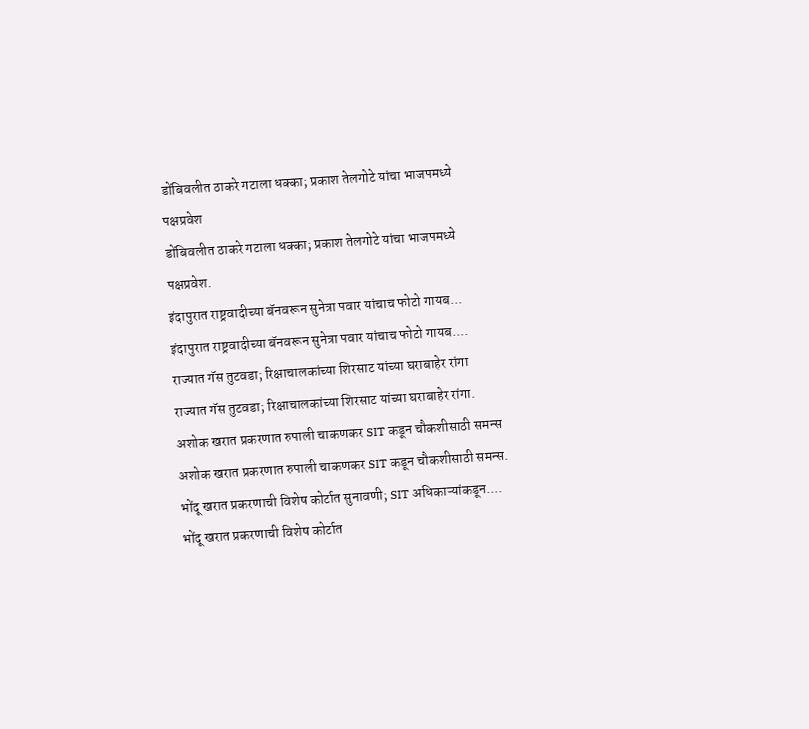डोंबिवलीत ठाकरे गटाला धक्का; प्रकाश तेलगोटे यांचा भाजपमध्ये पक्षप्रवेश
डोंबिवलीत ठाकरे गटाला धक्का; प्रकाश तेलगोटे यांचा भाजपमध्ये पक्षप्रवेश.
इंदापुरात राष्ट्रवादीच्या बॅनवरून सुनेत्रा पवार यांचाच फोटो गायब...
इंदापुरात राष्ट्रवादीच्या बॅनवरून सुनेत्रा पवार यांचाच फोटो गायब....
राज्यात गॅस तुटवडा; रिक्षाचालकांच्या शिरसाट यांच्या घराबाहेर रांगा
राज्यात गॅस तुटवडा; रिक्षाचालकांच्या शिरसाट यांच्या घराबाहेर रांगा.
अशोक खरात प्रकरणात रुपाली चाकणकर SIT कडून चौकशीसाठी समन्स
अशोक खरात प्रकरणात रुपाली चाकणकर SIT कडून चौकशीसाठी समन्स.
भोंदू खरात प्रकरणाची विशेष कोर्टात सुनावणी; SIT अधिकाऱ्यांकडून....
भोंदू खरात प्रकरणाची विशेष कोर्टात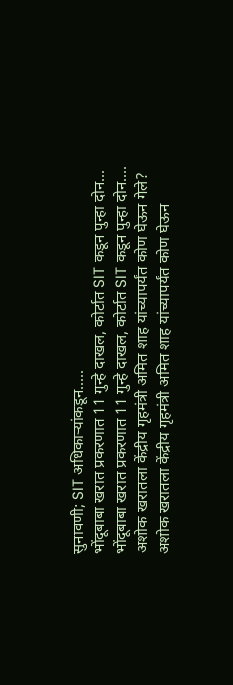सुनावणी; SIT अधिकाऱ्यांकडून.....
भोंदूबाबा खरात प्रकरणात 11 गुन्हे दाखल, कोर्टात SIT कडून पुन्हा दोन...
भोंदूबाबा खरात प्रकरणात 11 गुन्हे दाखल, कोर्टात SIT कडून पुन्हा दोन....
अशोक खरातला केंद्रीय गृहमंत्री अमित शाह यांच्यापर्यंत कोण घेऊन गेले?
अशोक खरातला केंद्रीय गृहमंत्री अमित शाह यांच्यापर्यंत कोण घेऊन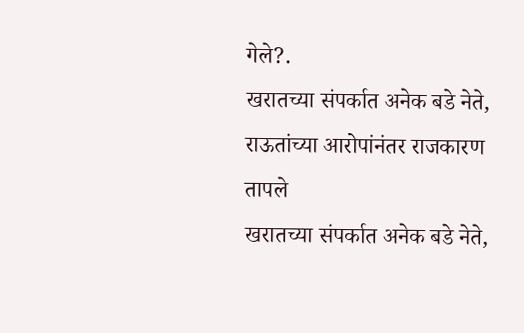गेले?.
खरातच्या संपर्कात अनेक बडे नेते, राऊतांच्या आरोपांनंतर राजकारण तापले
खरातच्या संपर्कात अनेक बडे नेते,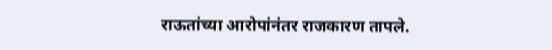राऊतांच्या आरोपांनंतर राजकारण तापले.